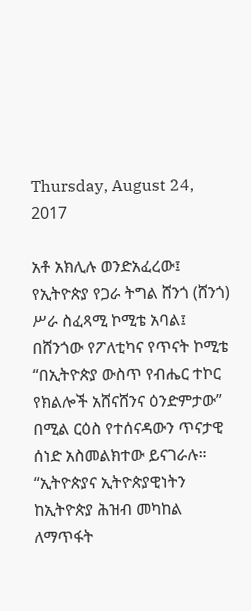Thursday, August 24, 2017

አቶ አክሊሉ ወንድአፈረው፤ የኢትዮጵያ የጋራ ትግል ሸንጎ (ሸንጎ) ሥራ ስፈጻሚ ኮሚቴ አባል፤ በሸንጎው የፖለቲካና የጥናት ኮሚቴ “በኢትዮጵያ ውስጥ የብሔር ተኮር የክልሎች አሸናሸንና ዕንድምታው” በሚል ርዕስ የተሰናዳውን ጥናታዊ ሰነድ አስመልክተው ይናገራሉ። “ኢትዮጵያና ኢትዮጵያዊነትን ከኢትዮጵያ ሕዝብ መካከል ለማጥፋት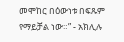መሞከር በዕውነቱ በፍጹም የማይቻል ነው።” - አክሊሉ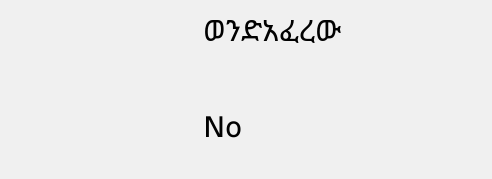ወንድአፈረው

No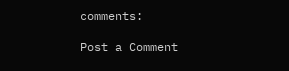comments:

Post a Comment